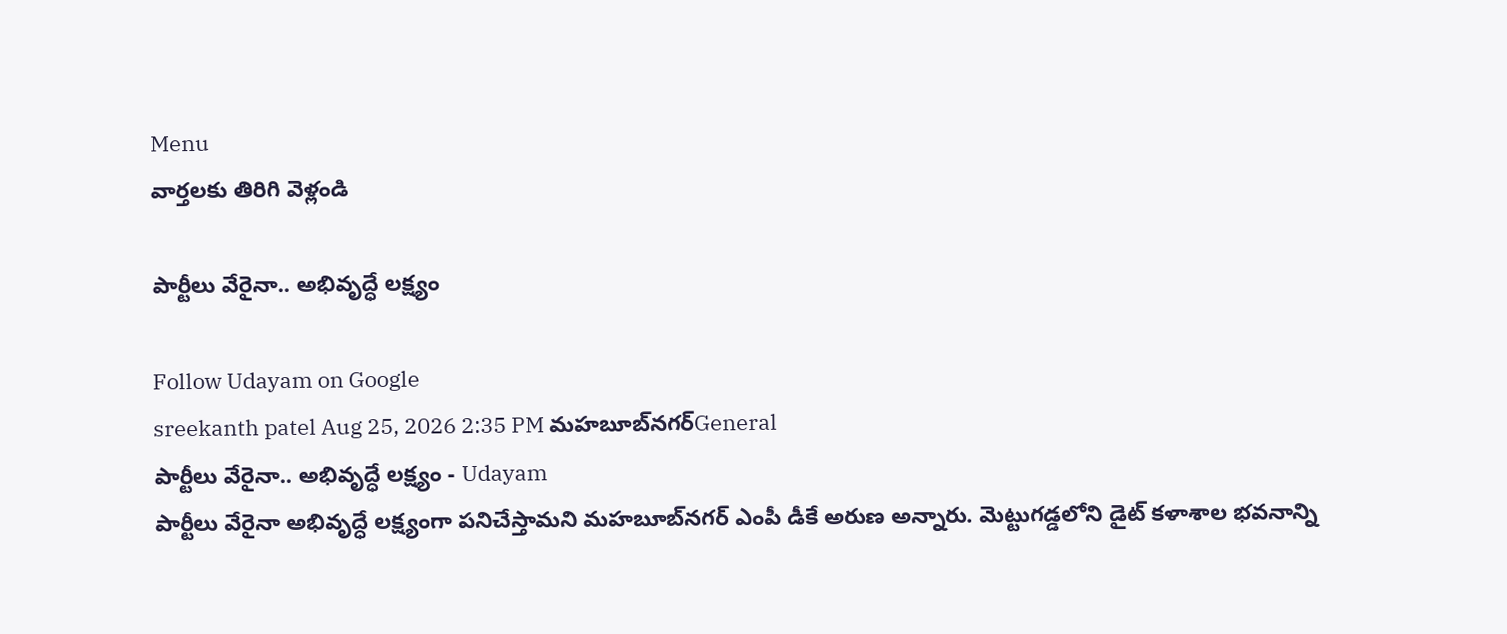Menu
వార్తలకు తిరిగి వెళ్లండి

పార్టీలు వేరైనా.. అభివృద్ధే లక్ష్యం

Follow Udayam on Google
sreekanth patel Aug 25, 2026 2:35 PM మహబూబ్‌నగర్General
పార్టీలు వేరైనా.. అభివృద్ధే లక్ష్యం - Udayam
పార్టీలు వేరైనా అభివృద్ధే లక్ష్యంగా పనిచేస్తామని మహబూబ్‌నగర్ ఎంపీ డీకే అరుణ అన్నారు. మెట్టుగడ్డలోని డైట్ కళాశాల భవనాన్ని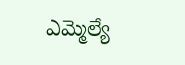ఎమ్మెల్యే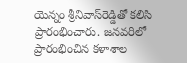యెన్నం శ్రీనివాస్‌రెడ్డితో కలిసి ప్రారంభించారు. జనవరిలో ప్రారంభించిన కళాశాల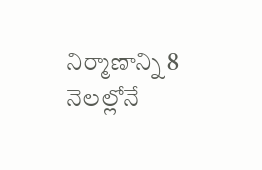నిర్మాణాన్ని 8 నెలల్లోనే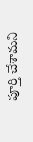పూర్తి చేశామని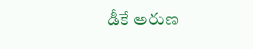డీకే అరుణ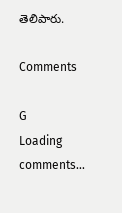తెలిపారు.

Comments

G
Loading comments...